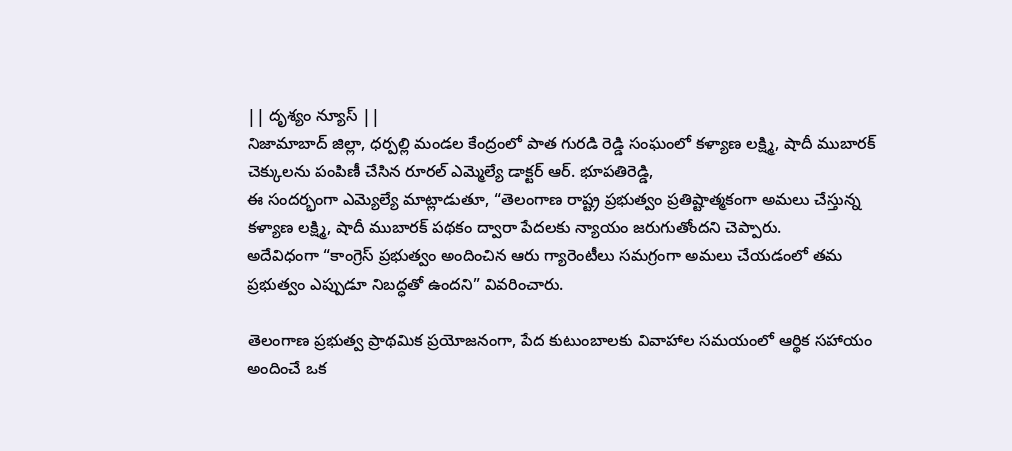|| దృశ్యం న్యూస్ ||
నిజామాబాద్ జిల్లా, ధర్పల్లి మండల కేంద్రంలో పాత గురడి రెడ్డి సంఘంలో కళ్యాణ లక్ష్మి, షాదీ ముబారక్ చెక్కులను పంపిణీ చేసిన రూరల్ ఎమ్మెల్యే డాక్టర్ ఆర్. భూపతిరెడ్డి,
ఈ సందర్భంగా ఎమ్యెల్యే మాట్లాడుతూ, “తెలంగాణ రాష్ట్ర ప్రభుత్వం ప్రతిష్టాత్మకంగా అమలు చేస్తున్న కళ్యాణ లక్ష్మి, షాదీ ముబారక్ పథకం ద్వారా పేదలకు న్యాయం జరుగుతోందని చెప్పారు.
అదేవిధంగా “కాంగ్రెస్ ప్రభుత్వం అందించిన ఆరు గ్యారెంటీలు సమగ్రంగా అమలు చేయడంలో తమ ప్రభుత్వం ఎప్పుడూ నిబద్ధతో ఉందని” వివరించారు.

తెలంగాణ ప్రభుత్వ ప్రాథమిక ప్రయోజనంగా, పేద కుటుంబాలకు వివాహాల సమయంలో ఆర్థిక సహాయం అందించే ఒక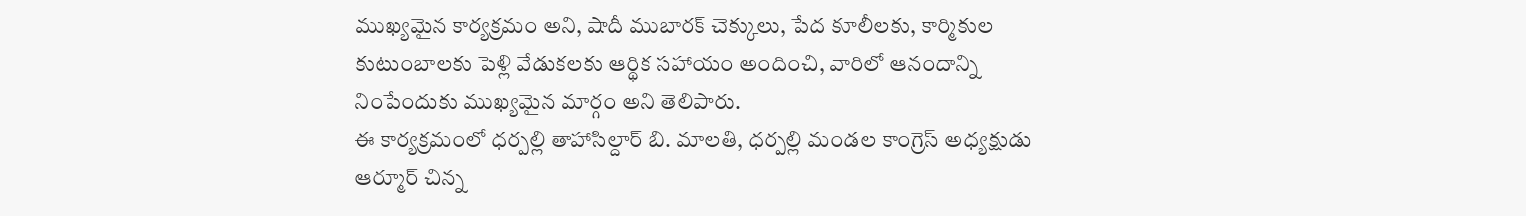ముఖ్యమైన కార్యక్రమం అని, షాదీ ముబారక్ చెక్కులు, పేద కూలీలకు, కార్మికుల కుటుంబాలకు పెళ్లి వేడుకలకు ఆర్థిక సహాయం అందించి, వారిలో ఆనందాన్ని నింపేందుకు ముఖ్యమైన మార్గం అని తెలిపారు.
ఈ కార్యక్రమంలో ధర్పల్లి తాహాసిల్దార్ బి. మాలతి, ధర్పల్లి మండల కాంగ్రెస్ అధ్యక్షుడు ఆర్మూర్ చిన్న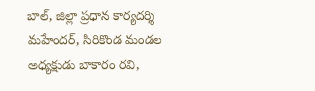బాల్, జిల్లా ప్రధాన కార్యదర్శి మహేందర్, సిరికొండ మండల అధ్యక్షుడు బాకారం రవి,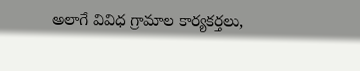అలాగే వివిధ గ్రామాల కార్యకర్తలు,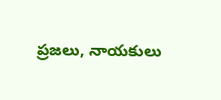ప్రజలు, నాయకులు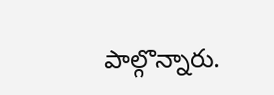పాల్గొన్నారు.